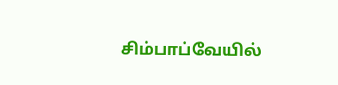சிம்பாப்வேயில்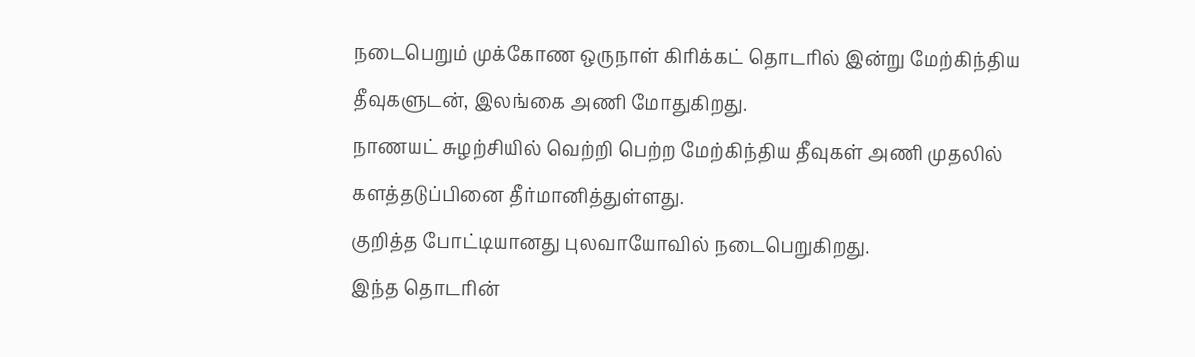நடைபெறும் முக்கோண ஒருநாள் கிரிக்கட் தொடரில் இன்று மேற்கிந்திய தீவுகளுடன், இலங்கை அணி மோதுகிறது.
நாணயட் சுழற்சியில் வெற்றி பெற்ற மேற்கிந்திய தீவுகள் அணி முதலில் களத்தடுப்பினை தீர்மானித்துள்ளது.
குறித்த போட்டியானது புலவாயோவில் நடைபெறுகிறது.
இந்த தொடரின்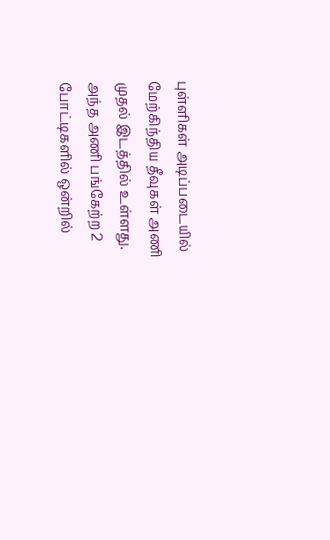புள்ளிகள் அடிப்படையில் மேற்கிந்திய தீவுகள் அணி முதல் இடத்தில் உள்ளது.
அந்த அணி பங்கேற்ற 2 போட்டிகளில் ஒன்றில்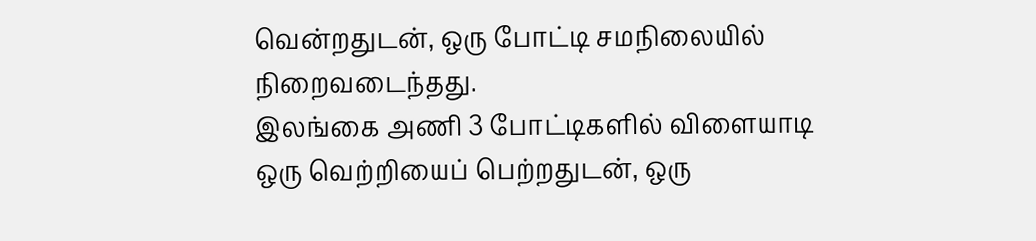வென்றதுடன், ஒரு போட்டி சமநிலையில் நிறைவடைந்தது.
இலங்கை அணி 3 போட்டிகளில் விளையாடி ஒரு வெற்றியைப் பெற்றதுடன், ஒரு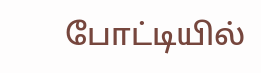போட்டியில்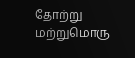தோற்று மற்றுமொரு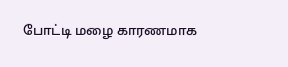போட்டி மழை காரணமாக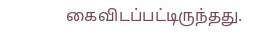கைவிடப்பட்டிருந்தது.